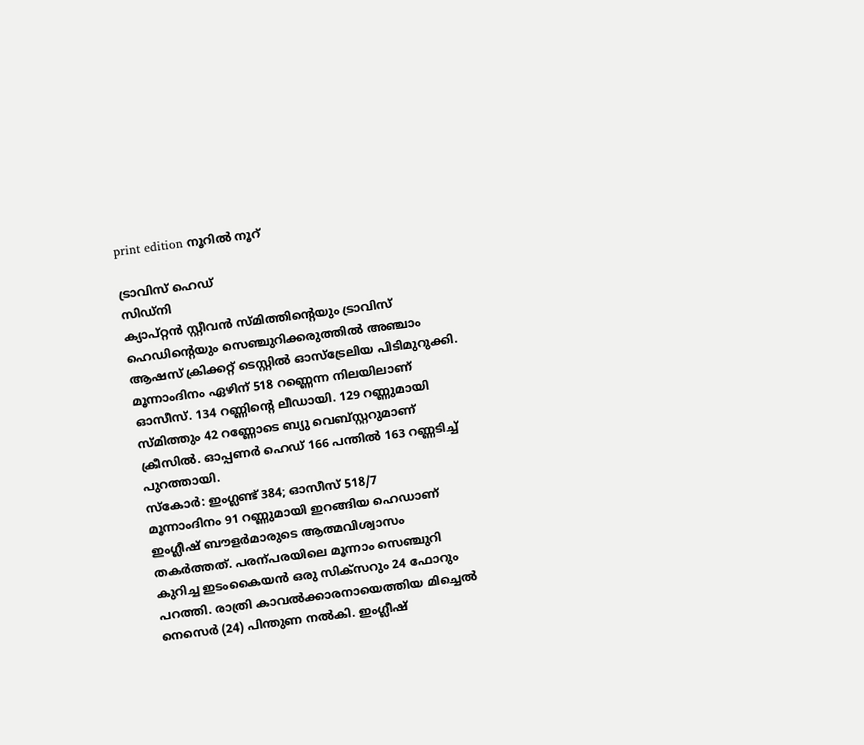print edition നൂറിൽ നൂറ്

ട്രാവിസ് ഹെഡ്
സിഡ്നി
ക്യാപ്റ്റൻ സ്റ്റീവൻ സ്മിത്തിന്റെയും ട്രാവിസ് ഹെഡിന്റെയും സെഞ്ചുറിക്കരുത്തിൽ അഞ്ചാം ആഷസ് ക്രിക്കറ്റ് ടെസ്റ്റിൽ ഓസ്ട്രേലിയ പിടിമുറുക്കി. മൂന്നാംദിനം ഏഴിന് 518 റണ്ണെന്ന നിലയിലാണ് ഓസീസ്. 134 റണ്ണിന്റെ ലീഡായി. 129 റണ്ണുമായി സ്മിത്തും 42 റണ്ണോടെ ബ്യു വെബ്സ്റ്ററുമാണ് ക്രീസിൽ. ഓപ്പണർ ഹെഡ് 166 പന്തിൽ 163 റണ്ണടിച്ച് പുറത്തായി.
സ്കോർ: ഇംഗ്ലണ്ട് 384; ഓസീസ് 518/7
മൂന്നാംദിനം 91 റണ്ണുമായി ഇറങ്ങിയ ഹെഡാണ് ഇംഗ്ലീഷ് ബൗളർമാരുടെ ആത്മവിശ്വാസം തകർത്തത്. പരന്പരയിലെ മൂന്നാം സെഞ്ചുറി കുറിച്ച ഇടംകൈയൻ ഒരു സിക്സറും 24 ഫോറും പറത്തി. രാത്രി കാവൽക്കാരനായെത്തിയ മിച്ചെൽ നെസെർ (24) പിന്തുണ നൽകി. ഇംഗ്ലീഷ്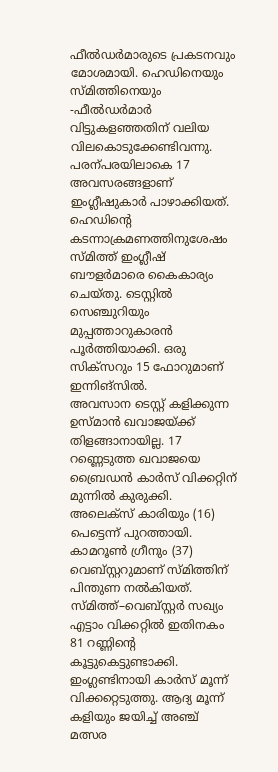ഫീൽഡർമാരുടെ പ്രകടനവും മോശമായി. ഹെഡിനെയും സ്മിത്തിനെയും -ഫീൽഡർമാർ വിട്ടുകളഞ്ഞതിന് വലിയ വിലകൊടുക്കേണ്ടിവന്നു. പരന്പരയിലാകെ 17 അവസരങ്ങളാണ് ഇംഗ്ലീഷുകാർ പാഴാക്കിയത്.
ഹെഡിന്റെ കടന്നാക്രമണത്തിനുശേഷം സ്മിത്ത് ഇംഗ്ലീഷ് ബൗളർമാരെ കൈകാര്യം ചെയ്തു. ടെസ്റ്റിൽ സെഞ്ചുറിയും മുപ്പത്താറുകാരൻ പൂർത്തിയാക്കി. ഒരു സിക്സറും 15 ഫോറുമാണ് ഇന്നിങ്സിൽ.
അവസാന ടെസ്റ്റ് കളിക്കുന്ന ഉസ്മാൻ ഖവാജയ്ക്ക് തിളങ്ങാനായില്ല. 17 റണ്ണെടുത്ത ഖവാജയെ ബ്രൈഡൻ കാർസ് വിക്കറ്റിന് മുന്നിൽ കുരുക്കി. അലെക്സ് കാരിയും (16) പെട്ടെന്ന് പുറത്തായി. കാമറൂൺ ഗ്രീനും (37) വെബ്സ്റ്ററുമാണ് സ്മിത്തിന് പിന്തുണ നൽകിയത്.
സ്മിത്ത്–വെബ്സ്റ്റർ സഖ്യം എട്ടാം വിക്കറ്റിൽ ഇതിനകം 81 റണ്ണിന്റെ കൂട്ടുകെട്ടുണ്ടാക്കി.
ഇംഗ്ലണ്ടിനായി കാർസ് മൂന്ന് വിക്കറ്റെടുത്തു. ആദ്യ മൂന്ന് കളിയും ജയിച്ച് അഞ്ച് മത്സര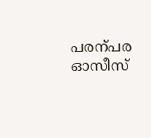പരന്പര ഓസീസ്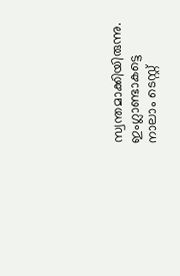സ്വന്തമാക്കിയിരുന്നു. ഇംഗ്ലാണ്ടാകട്ടെ നാലാം ടെസ്റ്റ്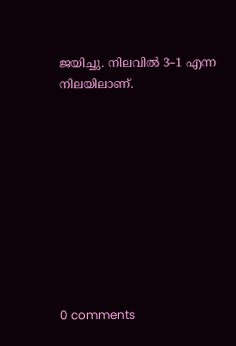ജയിച്ചു. നിലവിൽ 3–1 എന്ന നിലയിലാണ്.










0 comments